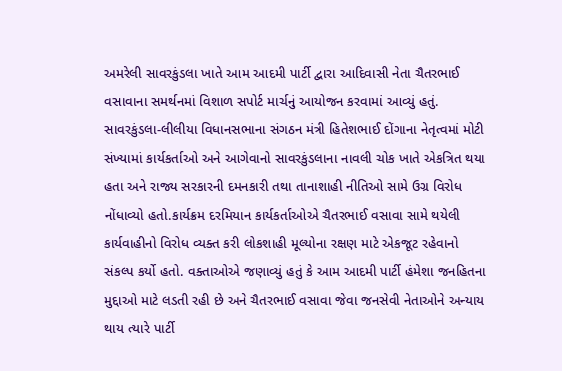અમરેલી સાવરકુંડલા ખાતે આમ આદમી પાર્ટી દ્વારા આદિવાસી નેતા ચૈતરભાઈ વસાવાના સમર્થનમાં વિશાળ સપોર્ટ માર્ચનું આયોજન કરવામાં આવ્યું હતું. સાવરકુંડલા-લીલીયા વિધાનસભાના સંગઠન મંત્રી હિતેશભાઈ દોંગાના નેતૃત્વમાં મોટી સંખ્યામાં કાર્યકર્તાઓ અને આગેવાનો સાવરકુંડલાના નાવલી ચોક ખાતે એકત્રિત થયા હતા અને રાજ્ય સરકારની દમનકારી તથા તાનાશાહી નીતિઓ સામે ઉગ્ર વિરોધ નોંધાવ્યો હતો.કાર્યક્રમ દરમિયાન કાર્યકર્તાઓએ ચૈતરભાઈ વસાવા સામે થયેલી કાર્યવાહીનો વિરોધ વ્યક્ત કરી લોકશાહી મૂલ્યોના રક્ષણ માટે એકજૂટ રહેવાનો સંકલ્પ કર્યો હતો. વક્તાઓએ જણાવ્યું હતું કે આમ આદમી પાર્ટી હંમેશા જનહિતના મુદ્દાઓ માટે લડતી રહી છે અને ચૈતરભાઈ વસાવા જેવા જનસેવી નેતાઓને અન્યાય થાય ત્યારે પાર્ટી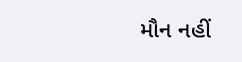મૌન નહીં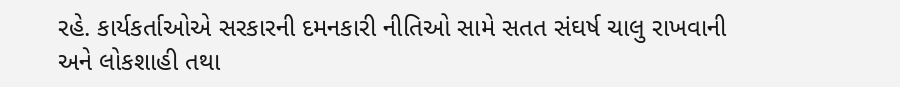રહે. કાર્યકર્તાઓએ સરકારની દમનકારી નીતિઓ સામે સતત સંઘર્ષ ચાલુ રાખવાની અને લોકશાહી તથા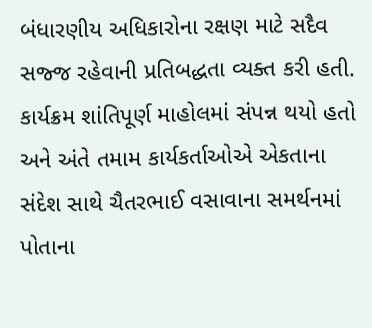બંધારણીય અધિકારોના રક્ષણ માટે સદૈવ સજ્જ રહેવાની પ્રતિબદ્ધતા વ્યક્ત કરી હતી. કાર્યક્રમ શાંતિપૂર્ણ માહોલમાં સંપન્ન થયો હતો અને અંતે તમામ કાર્યકર્તાઓએ એકતાના સંદેશ સાથે ચૈતરભાઈ વસાવાના સમર્થનમાં પોતાના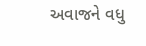અવાજને વધુ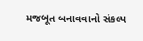મજબૂત બનાવવાનો સંકલ્પ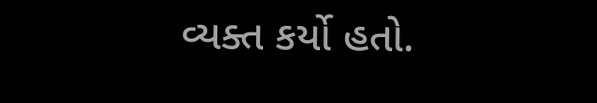વ્યક્ત કર્યો હતો.